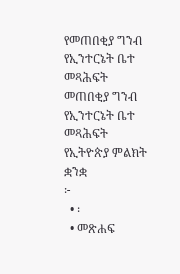የመጠበቂያ ግንብ የኢንተርኔት ቤተ መጻሕፍት
መጠበቂያ ግንብ
የኢንተርኔት ቤተ መጻሕፍት
የኢትዮጵያ ምልክት ቋንቋ
፦
  • ፡
  • መጽሐፍ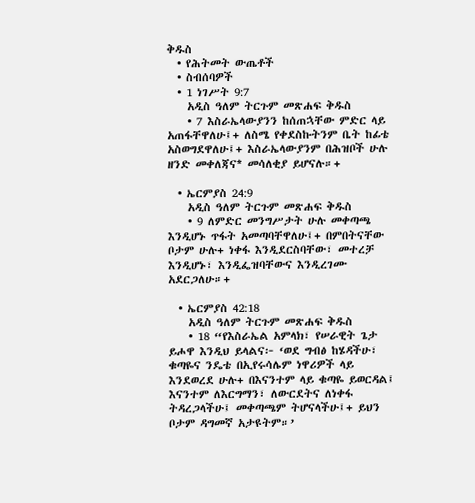ቅዱስ
  • የሕትመት ውጤቶች
  • ስብሰባዎች
  • 1 ነገሥት 9:7
    አዲስ ዓለም ትርጉም መጽሐፍ ቅዱስ
    • 7 እስራኤላውያንን ከሰጠኋቸው ምድር ላይ አጠፋቸዋለሁ፤+ ለስሜ የቀደስኩትንም ቤት ከፊቴ አስወግደዋለሁ፤+ እስራኤላውያንም በሕዝቦች ሁሉ ዘንድ መቀለጃና* መሳለቂያ ይሆናሉ።+

  • ኤርምያስ 24:9
    አዲስ ዓለም ትርጉም መጽሐፍ ቅዱስ
    • 9 ለምድር መንግሥታት ሁሉ መቀጣጫ እንዲሆኑ ጥፋት አመጣባቸዋለሁ፤+ በምበትናቸው ቦታም ሁሉ+ ነቀፋ እንዲደርስባቸው፣ መተረቻ እንዲሆኑ፣ እንዲፌዝባቸውና እንዲረገሙ አደርጋለሁ።+

  • ኤርምያስ 42:18
    አዲስ ዓለም ትርጉም መጽሐፍ ቅዱስ
    • 18 “የእስራኤል አምላክ፣ የሠራዊት ጌታ ይሖዋ እንዲህ ይላልና፦ ‘ወደ ግብፅ ከሄዳችሁ፣ ቁጣዬና ንዴቴ በኢየሩሳሌም ነዋሪዎች ላይ እንደወረደ ሁሉ+ በእናንተም ላይ ቁጣዬ ይወርዳል፤ እናንተም ለእርግማን፣ ለውርደትና ለነቀፋ ትዳረጋላችሁ፤ መቀጣጫም ትሆናላችሁ፤+ ይህን ቦታም ዳግመኛ አታዩትም።’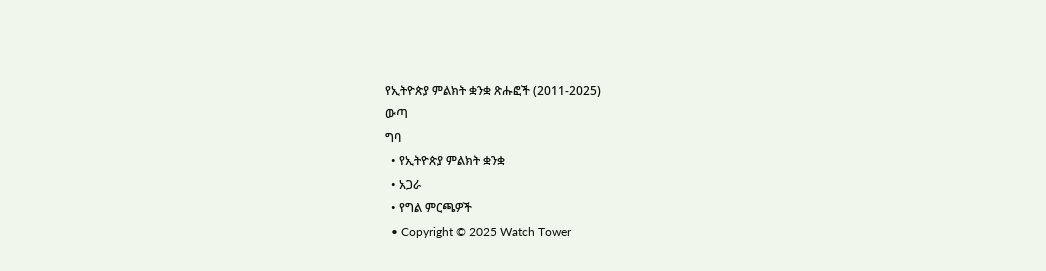የኢትዮጵያ ምልክት ቋንቋ ጽሑፎች (2011-2025)
ውጣ
ግባ
  • የኢትዮጵያ ምልክት ቋንቋ
  • አጋራ
  • የግል ምርጫዎች
  • Copyright © 2025 Watch Tower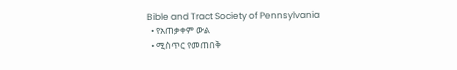Bible and Tract Society of Pennsylvania
  • የአጠቃቀም ውል
  • ሚስጥር የመጠበቅ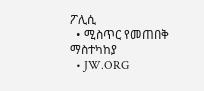ፖሊሲ
  • ሚስጥር የመጠበቅ ማስተካከያ
  • JW.ORG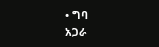• ግባ
አጋራ